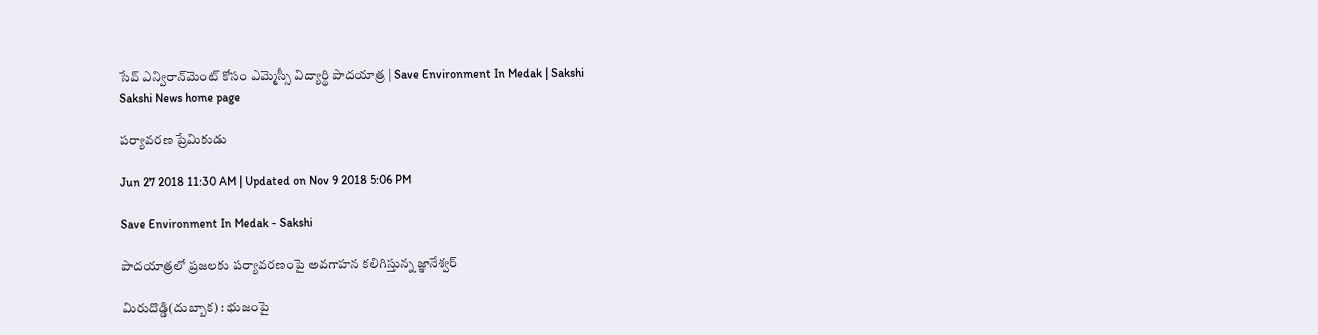సేవ్‌ ఎన్విరాన్‌మెంట్‌ కోసం ఎమ్మెస్సీ విద్యార్థి పాదయాత్ర | Save Environment In Medak | Sakshi
Sakshi News home page

పర్యావరణ ప్రేమికుడు

Jun 27 2018 11:30 AM | Updated on Nov 9 2018 5:06 PM

Save Environment In Medak - Sakshi

పాదయాత్రలో ప్రజలకు పర్యావరణంపై అవగాహన కలిగిస్తున్న జ్ఞానేశ్వర్‌

మిరుదొడ్డి(దుబ్బాక) : భుజంపై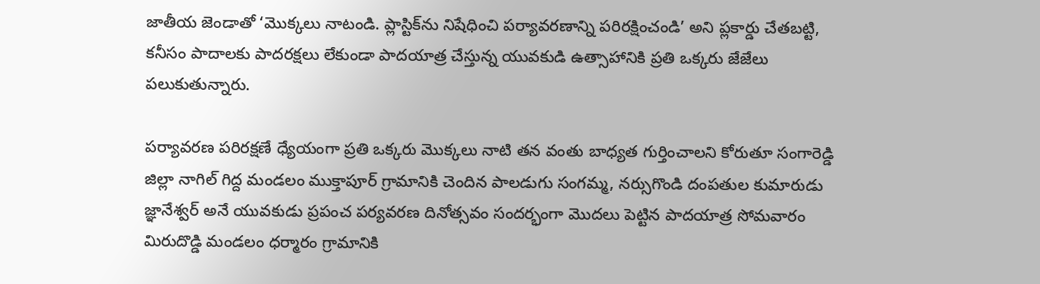జాతీయ జెండాతో ‘మొక్కలు నాటండి. ప్లాస్టిక్‌ను నిషేధించి పర్యావరణాన్ని పరిరక్షించండి’ అని ప్లకార్డు చేతబట్టి, కనీసం పాదాలకు పాదరక్షలు లేకుండా పాదయాత్ర చేస్తున్న యువకుడి ఉత్సాహానికి ప్రతి ఒక్కరు జేజేలు పలుకుతున్నారు.

పర్యావరణ పరిరక్షణే ధ్యేయంగా ప్రతి ఒక్కరు మొక్కలు నాటి తన వంతు బాధ్యత గుర్తించాలని కోరుతూ సంగారెడ్డి జిల్లా నాగిల్‌ గిద్ద మండలం ముక్తాపూర్‌ గ్రామానికి చెందిన పాలడుగు సంగమ్మ, నర్సుగొండి దంపతుల కుమారుడు జ్ఞానేశ్వర్‌ అనే యువకుడు ప్రపంచ పర్యవరణ దినోత్సవం సందర్భంగా మొదలు పెట్టిన పాదయాత్ర సోమవారం మిరుదొడ్డి మండలం ధర్మారం గ్రామానికి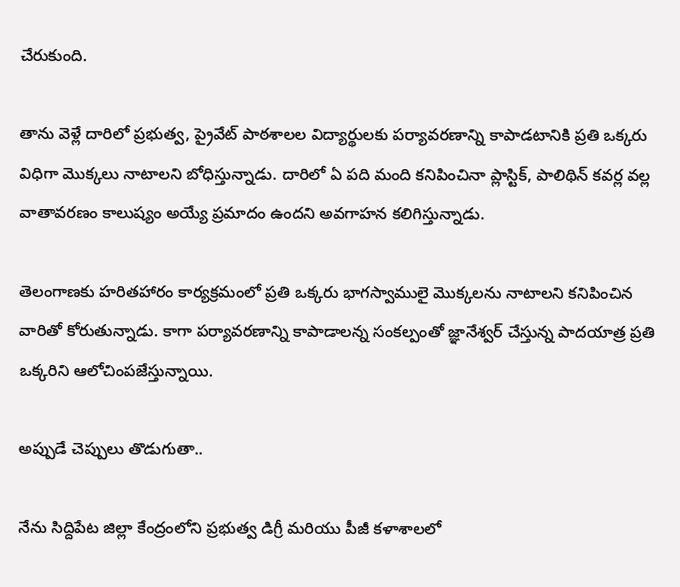చేరుకుంది.

తాను వెళ్లే దారిలో ప్రభుత్వ, ప్రైవేట్‌ పాఠశాలల విద్యార్థులకు పర్యావరణాన్ని కాపాడటానికి ప్రతి ఒక్కరు విధిగా మొక్కలు నాటాలని బోధిస్తున్నాడు. దారిలో ఏ పది మంది కనిపించినా ప్లాస్టిక్, పాలిథిన్‌ కవర్ల వల్ల వాతావరణం కాలుష్యం అయ్యే ప్రమాదం ఉందని అవగాహన కలిగిస్తున్నాడు.

తెలంగాణకు హరితహారం కార్యక్రమంలో ప్రతి ఒక్కరు భాగస్వాములై మొక్కలను నాటాలని కనిపించిన వారితో కోరుతున్నాడు. కాగా పర్యావరణాన్ని కాపాడాలన్న సంకల్పంతో జ్ఞానేశ్వర్‌ చేస్తున్న పాదయాత్ర ప్రతి ఒక్కరిని ఆలోచింపజేస్తున్నాయి.

అప్పుడే చెప్పులు తొడుగుతా..

నేను సిద్దిపేట జిల్లా కేంద్రంలోని ప్రభుత్వ డిగ్రీ మరియు పీజీ కళాశాలలో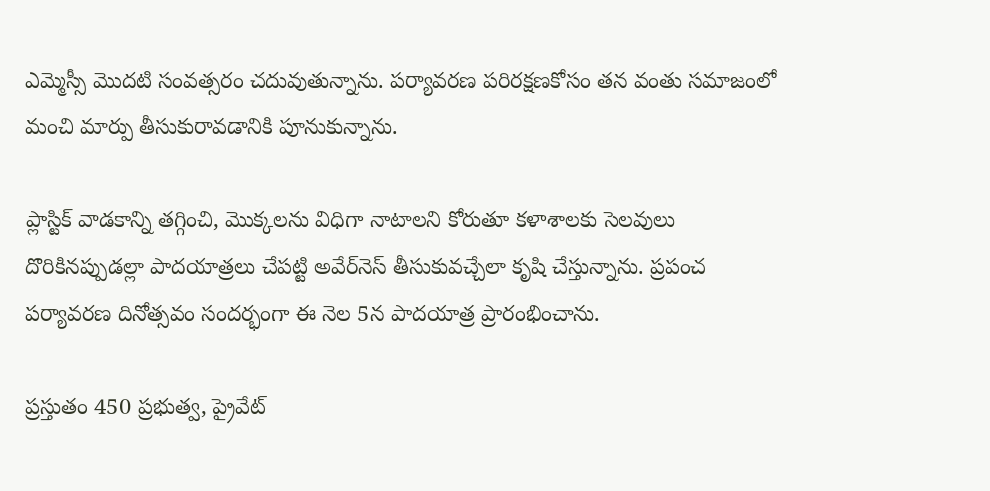ఎమ్మెస్సీ మొదటి సంవత్సరం చదువుతున్నాను. పర్యావరణ పరిరక్షణకోసం తన వంతు సమాజంలో మంచి మార్పు తీసుకురావడానికి పూనుకున్నాను.

ప్లాస్టిక్‌ వాడకాన్ని తగ్గించి, మొక్కలను విధిగా నాటాలని కోరుతూ కళాశాలకు సెలవులు దొరికినప్పుడల్లా పాదయాత్రలు చేపట్టి అవేర్‌నెస్‌ తీసుకువచ్చేలా కృషి చేస్తున్నాను. ప్రపంచ పర్యావరణ దినోత్సవం సందర్భంగా ఈ నెల 5న పాదయాత్ర ప్రారంభించాను.

ప్రస్తుతం 450 ప్రభుత్వ, ప్రైవేట్‌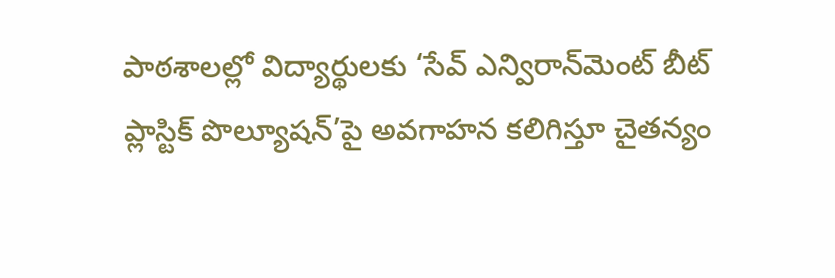పాఠశాలల్లో విద్యార్థులకు ‘సేవ్‌ ఎన్విరాన్‌మెంట్‌ బీట్‌ ప్లాస్టిక్‌ పొల్యూషన్‌’పై అవగాహన కలిగిస్తూ చైతన్యం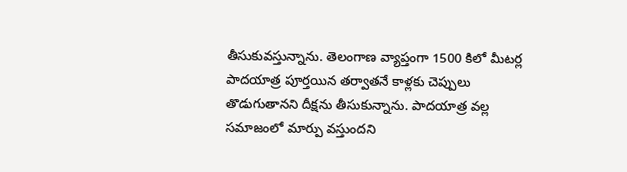తీసుకువస్తున్నాను. తెలంగాణ వ్యాప్తంగా 1500 కిలో మీటర్ల పాదయాత్ర పూర్తయిన తర్వాతనే కాళ్లకు చెప్పులు తొడుగుతానని దీక్షను తీసుకున్నాను. పాదయాత్ర వల్ల సమాజంలో మార్పు వస్తుందని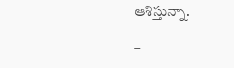ఆశిస్తున్నా.

–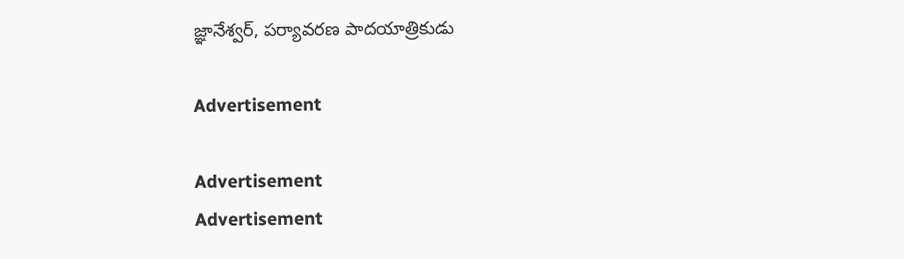జ్ఞానేశ్వర్, పర్యావరణ పాదయాత్రికుడు

Advertisement

Advertisement
Advertisement